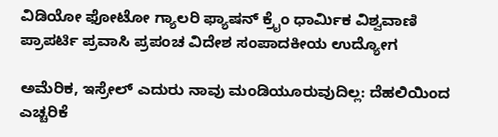ವಿಡಿಯೋ ಫೋಟೋ ಗ್ಯಾಲರಿ ಫ್ಯಾಷನ್ ಕ್ರೈಂ ಧಾರ್ಮಿಕ ವಿಶ್ವವಾಣಿ ಪ್ರಾಪರ್ಟಿ ಪ್ರವಾಸಿ ಪ್ರಪಂಚ ವಿದೇಶ ಸಂಪಾದಕೀಯ ಉದ್ಯೋಗ

ಅಮೆರಿಕ, ಇಸ್ರೇಲ್ ಎದುರು ನಾವು ಮಂಡಿಯೂರುವುದಿಲ್ಲ: ದೆಹಲಿಯಿಂದ ಎಚ್ಚರಿಕೆ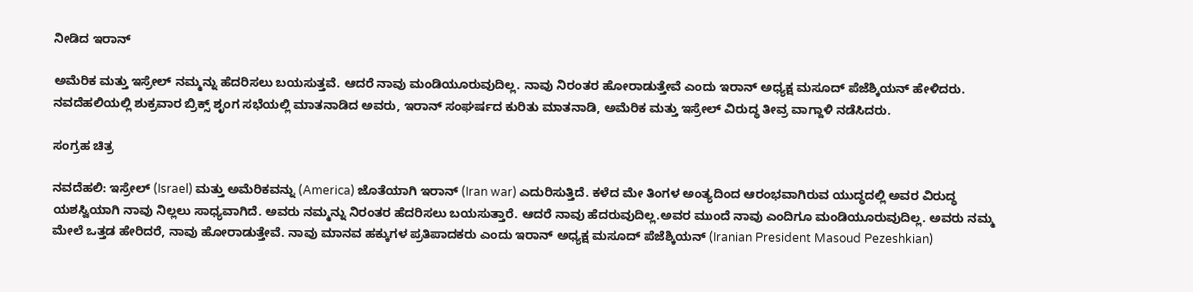ನೀಡಿದ ಇರಾನ್

ಅಮೆರಿಕ ಮತ್ತು ಇಸ್ರೇಲ್ ನಮ್ಮನ್ನು ಹೆದರಿಸಲು ಬಯಸುತ್ತವೆ. ಆದರೆ ನಾವು ಮಂಡಿಯೂರುವುದಿಲ್ಲ. ನಾವು ನಿರಂತರ ಹೋರಾಡುತ್ತೇವೆ ಎಂದು ಇರಾನ್ ಅಧ್ಯಕ್ಷ ಮಸೂದ್ ಪೆಜೆಶ್ಕಿಯನ್ ಹೇಳಿದರು. ನವದೆಹಲಿಯಲ್ಲಿ ಶುಕ್ರವಾರ ಬ್ರಿಕ್ಸ್ ಶೃಂಗ ಸಭೆಯಲ್ಲಿ ಮಾತನಾಡಿದ ಅವರು, ಇರಾನ್ ಸಂಘರ್ಷದ ಕುರಿತು ಮಾತನಾಡಿ, ಅಮೆರಿಕ ಮತ್ತು ಇಸ್ರೇಲ್ ವಿರುದ್ಧ ತೀವ್ರ ವಾಗ್ದಾಳಿ ನಡೆಸಿದರು.

ಸಂಗ್ರಹ ಚಿತ್ರ

ನವದೆಹಲಿ: ಇಸ್ರೇಲ್ (Israel) ಮತ್ತು ಅಮೆರಿಕವನ್ನು (America) ಜೊತೆಯಾಗಿ ಇರಾನ್ (Iran war) ಎದುರಿಸುತ್ತಿದೆ. ಕಳೆದ ಮೇ ತಿಂಗಳ ಅಂತ್ಯದಿಂದ ಆರಂಭವಾಗಿರುವ ಯುದ್ಧದಲ್ಲಿ ಅವರ ವಿರುದ್ಧ ಯಶಸ್ವಿಯಾಗಿ ನಾವು ನಿಲ್ಲಲು ಸಾಧ್ಯವಾಗಿದೆ. ಅವರು ನಮ್ಮನ್ನು ನಿರಂತರ ಹೆದರಿಸಲು ಬಯಸುತ್ತಾರೆ. ಆದರೆ ನಾವು ಹೆದರುವುದಿಲ್ಲ.ಅವರ ಮುಂದೆ ನಾವು ಎಂದಿಗೂ ಮಂಡಿಯೂರುವುದಿಲ್ಲ. ಅವರು ನಮ್ಮ ಮೇಲೆ ಒತ್ತಡ ಹೇರಿದರೆ, ನಾವು ಹೋರಾಡುತ್ತೇವೆ. ನಾವು ಮಾನವ ಹಕ್ಕುಗಳ ಪ್ರತಿಪಾದಕರು ಎಂದು ಇರಾನ್ ಅಧ್ಯಕ್ಷ ಮಸೂದ್ ಪೆಜೆಶ್ಕಿಯನ್ (Iranian President Masoud Pezeshkian)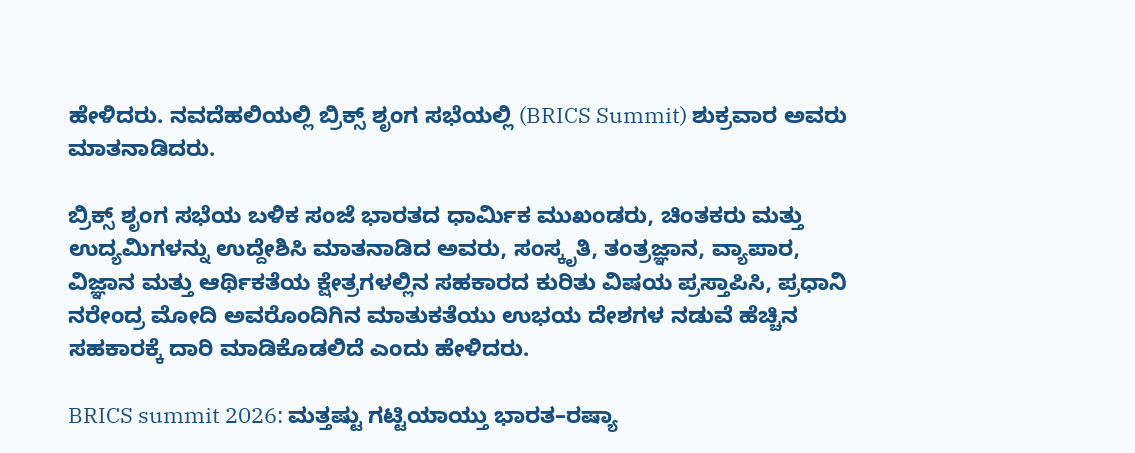ಹೇಳಿದರು. ನವದೆಹಲಿಯಲ್ಲಿ ಬ್ರಿಕ್ಸ್ ಶೃಂಗ ಸಭೆಯಲ್ಲಿ (BRICS Summit) ಶುಕ್ರವಾರ ಅವರು ಮಾತನಾಡಿದರು.

ಬ್ರಿಕ್ಸ್ ಶೃಂಗ ಸಭೆಯ ಬಳಿಕ ಸಂಜೆ ಭಾರತದ ಧಾರ್ಮಿಕ ಮುಖಂಡರು, ಚಿಂತಕರು ಮತ್ತು ಉದ್ಯಮಿಗಳನ್ನು ಉದ್ದೇಶಿಸಿ ಮಾತನಾಡಿದ ಅವರು, ಸಂಸ್ಕೃತಿ, ತಂತ್ರಜ್ಞಾನ, ವ್ಯಾಪಾರ, ವಿಜ್ಞಾನ ಮತ್ತು ಆರ್ಥಿಕತೆಯ ಕ್ಷೇತ್ರಗಳಲ್ಲಿನ ಸಹಕಾರದ ಕುರಿತು ವಿಷಯ ಪ್ರಸ್ತಾಪಿಸಿ, ಪ್ರಧಾನಿ ನರೇಂದ್ರ ಮೋದಿ ಅವರೊಂದಿಗಿನ ಮಾತುಕತೆಯು ಉಭಯ ದೇಶಗಳ ನಡುವೆ ಹೆಚ್ಚಿನ ಸಹಕಾರಕ್ಕೆ ದಾರಿ ಮಾಡಿಕೊಡಲಿದೆ ಎಂದು ಹೇಳಿದರು.

BRICS summit 2026: ಮತ್ತಷ್ಟು ಗಟ್ಟಿಯಾಯ್ತು ಭಾರತ–ರಷ್ಯಾ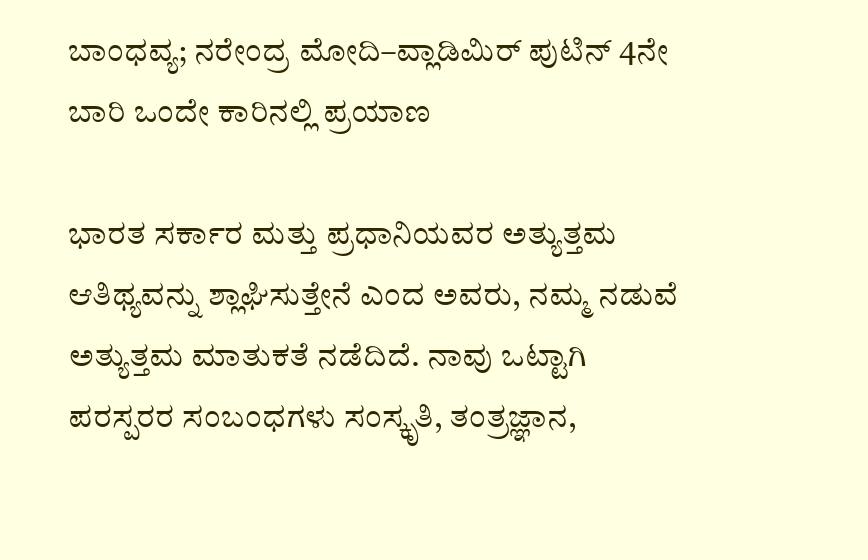ಬಾಂಧವ್ಯ; ನರೇಂದ್ರ ಮೋದಿ–ವ್ಲಾಡಿಮಿರ್ ಪುಟಿನ್ 4ನೇ ಬಾರಿ ಒಂದೇ ಕಾರಿನಲ್ಲಿ ಪ್ರಯಾಣ

ಭಾರತ ಸರ್ಕಾರ ಮತ್ತು ಪ್ರಧಾನಿಯವರ ಅತ್ಯುತ್ತಮ ಆತಿಥ್ಯವನ್ನು ಶ್ಲಾಘಿಸುತ್ತೇನೆ ಎಂದ ಅವರು, ನಮ್ಮ ನಡುವೆ ಅತ್ಯುತ್ತಮ ಮಾತುಕತೆ ನಡೆದಿದೆ. ನಾವು ಒಟ್ಟಾಗಿ ಪರಸ್ಪರರ ಸಂಬಂಧಗಳು ಸಂಸ್ಕೃತಿ, ತಂತ್ರಜ್ಞಾನ,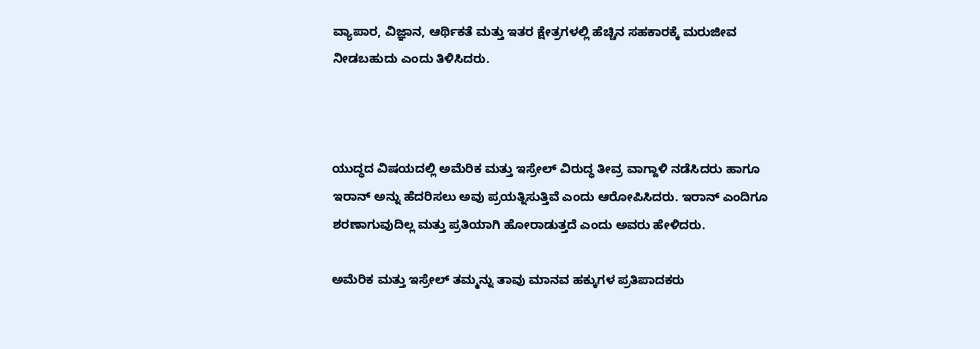ವ್ಯಾಪಾರ, ವಿಜ್ಞಾನ, ಆರ್ಥಿಕತೆ ಮತ್ತು ಇತರ ಕ್ಷೇತ್ರಗಳಲ್ಲಿ ಹೆಚ್ಚಿನ ಸಹಕಾರಕ್ಕೆ ಮರುಜೀವ ನೀಡಬಹುದು ಎಂದು ತಿಳಿಸಿದರು.



ಯುದ್ಧದ ವಿಷಯದಲ್ಲಿ ಅಮೆರಿಕ ಮತ್ತು ಇಸ್ರೇಲ್ ವಿರುದ್ಧ ತೀವ್ರ ವಾಗ್ದಾಳಿ ನಡೆಸಿದರು ಹಾಗೂ ಇರಾನ್ ಅನ್ನು ಹೆದರಿಸಲು ಅವು ಪ್ರಯತ್ನಿಸುತ್ತಿವೆ ಎಂದು ಆರೋಪಿಸಿದರು. ಇರಾನ್ ಎಂದಿಗೂ ಶರಣಾಗುವುದಿಲ್ಲ ಮತ್ತು ಪ್ರತಿಯಾಗಿ ಹೋರಾಡುತ್ತದೆ ಎಂದು ಅವರು ಹೇಳಿದರು.

ಅಮೆರಿಕ ಮತ್ತು ಇಸ್ರೇಲ್ ತಮ್ಮನ್ನು ತಾವು ಮಾನವ ಹಕ್ಕುಗಳ ಪ್ರತಿಪಾದಕರು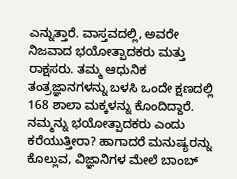ಎನ್ನುತ್ತಾರೆ. ವಾಸ್ತವದಲ್ಲಿ, ಅವರೇ ನಿಜವಾದ ಭಯೋತ್ಪಾದಕರು ಮತ್ತು ರಾಕ್ಷಸರು. ತಮ್ಮ ಆಧುನಿಕ ತಂತ್ರಜ್ಞಾನಗಳನ್ನು ಬಳಸಿ ಒಂದೇ ಕ್ಷಣದಲ್ಲಿ 168 ಶಾಲಾ ಮಕ್ಕಳನ್ನು ಕೊಂದಿದ್ದಾರೆ. ನಮ್ಮನ್ನು ಭಯೋತ್ಪಾದಕರು ಎಂದು ಕರೆಯುತ್ತೀರಾ? ಹಾಗಾದರೆ ಮನುಷ್ಯರನ್ನು ಕೊಲ್ಲುವ, ವಿಜ್ಞಾನಿಗಳ ಮೇಲೆ ಬಾಂಬ್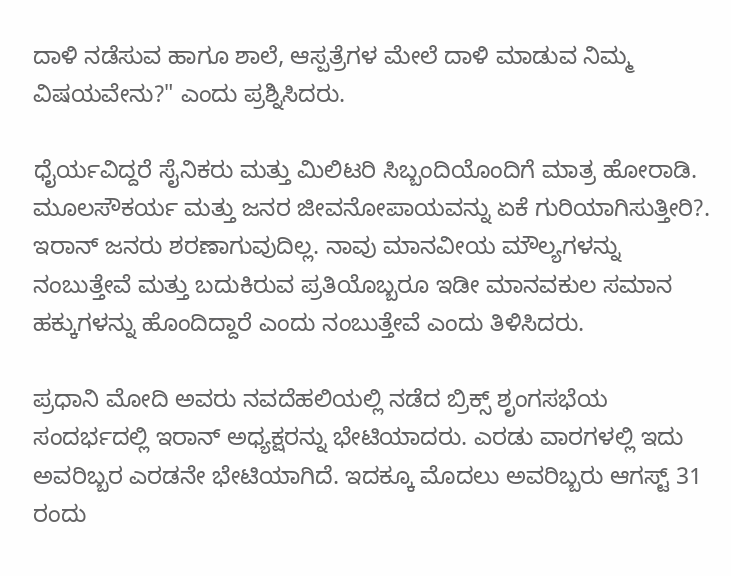ದಾಳಿ ನಡೆಸುವ ಹಾಗೂ ಶಾಲೆ, ಆಸ್ಪತ್ರೆಗಳ ಮೇಲೆ ದಾಳಿ ಮಾಡುವ ನಿಮ್ಮ ವಿಷಯವೇನು?" ಎಂದು ಪ್ರಶ್ನಿಸಿದರು.

ಧೈರ್ಯವಿದ್ದರೆ ಸೈನಿಕರು ಮತ್ತು ಮಿಲಿಟರಿ ಸಿಬ್ಬಂದಿಯೊಂದಿಗೆ ಮಾತ್ರ ಹೋರಾಡಿ. ಮೂಲಸೌಕರ್ಯ ಮತ್ತು ಜನರ ಜೀವನೋಪಾಯವನ್ನು ಏಕೆ ಗುರಿಯಾಗಿಸುತ್ತೀರಿ?. ಇರಾನ್ ಜನರು ಶರಣಾಗುವುದಿಲ್ಲ. ನಾವು ಮಾನವೀಯ ಮೌಲ್ಯಗಳನ್ನು ನಂಬುತ್ತೇವೆ ಮತ್ತು ಬದುಕಿರುವ ಪ್ರತಿಯೊಬ್ಬರೂ ಇಡೀ ಮಾನವಕುಲ ಸಮಾನ ಹಕ್ಕುಗಳನ್ನು ಹೊಂದಿದ್ದಾರೆ ಎಂದು ನಂಬುತ್ತೇವೆ ಎಂದು ತಿಳಿಸಿದರು.

ಪ್ರಧಾನಿ ಮೋದಿ ಅವರು ನವದೆಹಲಿಯಲ್ಲಿ ನಡೆದ ಬ್ರಿಕ್ಸ್ ಶೃಂಗಸಭೆಯ ಸಂದರ್ಭದಲ್ಲಿ ಇರಾನ್ ಅಧ್ಯಕ್ಷರನ್ನು ಭೇಟಿಯಾದರು. ಎರಡು ವಾರಗಳಲ್ಲಿ ಇದು ಅವರಿಬ್ಬರ ಎರಡನೇ ಭೇಟಿಯಾಗಿದೆ. ಇದಕ್ಕೂ ಮೊದಲು ಅವರಿಬ್ಬರು ಆಗಸ್ಟ್ 31 ರಂದು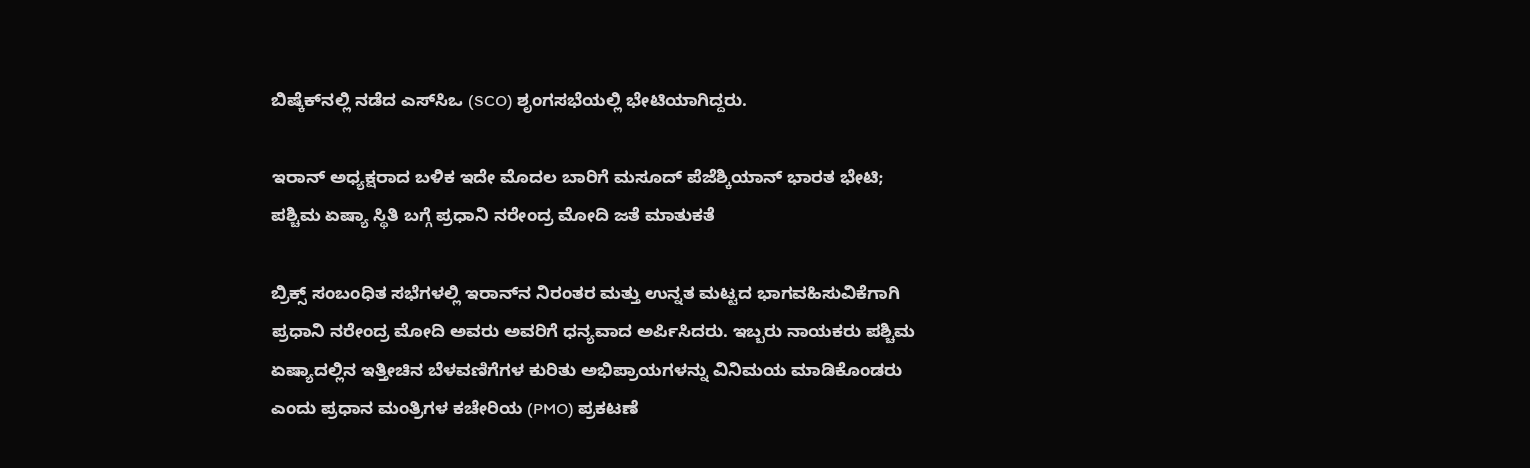ಬಿಷ್ಕೆಕ್‌ನಲ್ಲಿ ನಡೆದ ಎಸ್‌ಸಿಒ (SCO) ಶೃಂಗಸಭೆಯಲ್ಲಿ ಭೇಟಿಯಾಗಿದ್ದರು.

ಇರಾನ್‌ ಅಧ್ಯಕ್ಷರಾದ ಬಳಿಕ ಇದೇ ಮೊದಲ ಬಾರಿಗೆ ಮಸೂದ್‌ ಪೆಜೆಶ್ಕಿಯಾನ್‌ ಭಾರತ ಭೇಟಿ; ಪಶ್ಚಿಮ ಏಷ್ಯಾ ಸ್ಥಿತಿ ಬಗ್ಗೆ ಪ್ರಧಾನಿ ನರೇಂದ್ರ ಮೋದಿ ಜತೆ ಮಾತುಕತೆ

ಬ್ರಿಕ್ಸ್ ಸಂಬಂಧಿತ ಸಭೆಗಳಲ್ಲಿ ಇರಾನ್‌ನ ನಿರಂತರ ಮತ್ತು ಉನ್ನತ ಮಟ್ಟದ ಭಾಗವಹಿಸುವಿಕೆಗಾಗಿ ಪ್ರಧಾನಿ ನರೇಂದ್ರ ಮೋದಿ ಅವರು ಅವರಿಗೆ ಧನ್ಯವಾದ ಅರ್ಪಿಸಿದರು. ಇಬ್ಬರು ನಾಯಕರು ಪಶ್ಚಿಮ ಏಷ್ಯಾದಲ್ಲಿನ ಇತ್ತೀಚಿನ ಬೆಳವಣಿಗೆಗಳ ಕುರಿತು ಅಭಿಪ್ರಾಯಗಳನ್ನು ವಿನಿಮಯ ಮಾಡಿಕೊಂಡರು ಎಂದು ಪ್ರಧಾನ ಮಂತ್ರಿಗಳ ಕಚೇರಿಯ (PMO) ಪ್ರಕಟಣೆ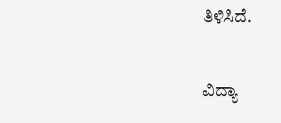ತಿಳಿಸಿದೆ.

ವಿದ್ಯಾ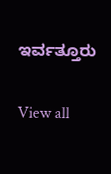ಇರ್ವತ್ತೂರು

View all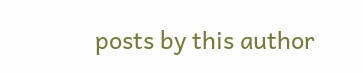posts by this author